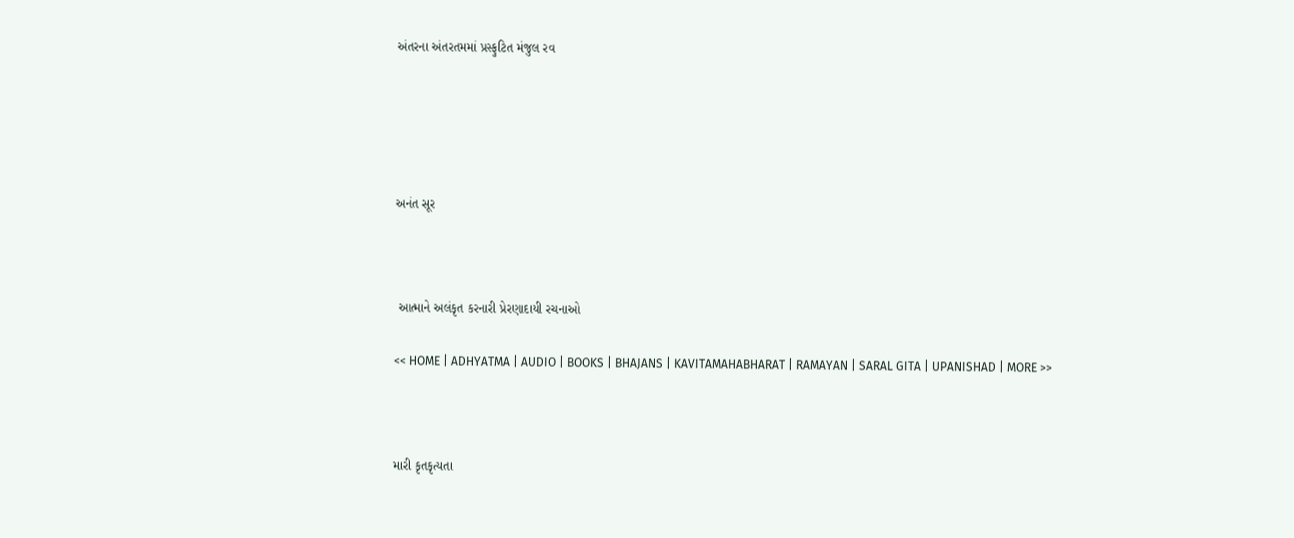અંતરના અંતરતમમાં પ્રસ્ફુટિત મંજુલ રવ





અનંત સૂર



 આત્માને અલંકૃત કરનારી પ્રેરણાદાયી રચનાઓ

<< HOME | ADHYATMA | AUDIO | BOOKS | BHAJANS | KAVITAMAHABHARAT | RAMAYAN | SARAL GITA | UPANISHAD | MORE >>



મારી કૃતકૃત્યતા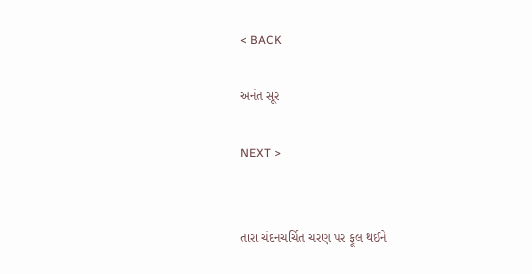< BACK

અનંત સૂર

NEXT >


તારા ચંદનચર્ચિત ચરણ પર ફૂલ થઈને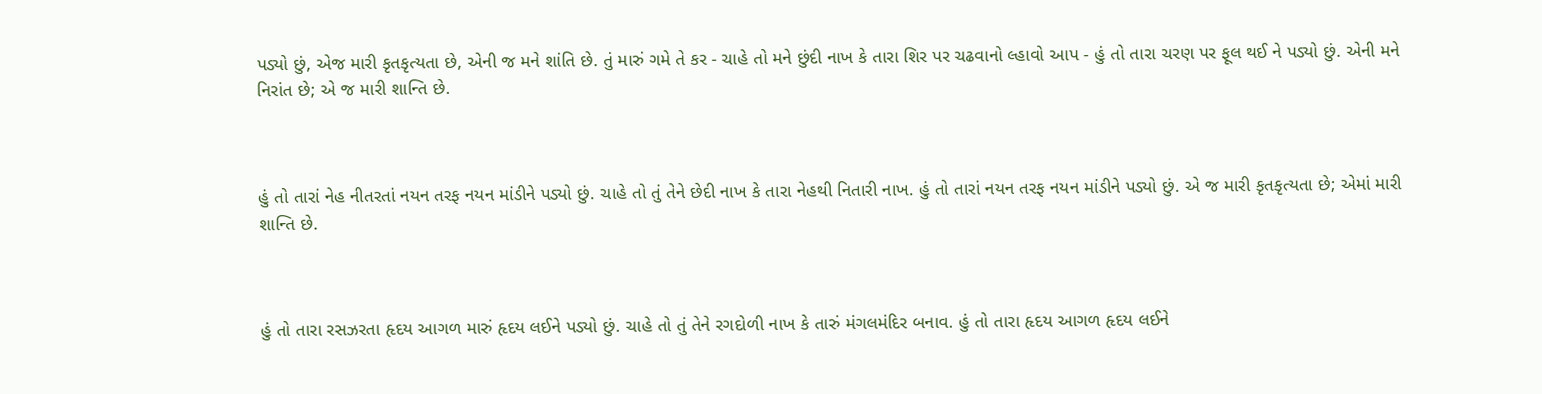પડ્યો છું, એજ મારી કૃતકૃત્યતા છે, એની જ મને શાંતિ છે. તું મારું ગમે તે કર - ચાહે તો મને છુંદી નાખ કે તારા શિર પર ચઢવાનો લ્હાવો આપ - હું તો તારા ચરણ પર ફૂલ થઈ ને પડ્યો છું. એની મને નિરાંત છે; એ જ મારી શાન્તિ છે.



હું તો તારાં નેહ નીતરતાં નયન તરફ નયન માંડીને પડ્યો છું. ચાહે તો તું તેને છેદી નાખ કે તારા નેહથી નિતારી નાખ. હું તો તારાં નયન તરફ નયન માંડીને પડ્યો છું. એ જ મારી કૃતકૃત્યતા છે; એમાં મારી શાન્તિ છે.



હું તો તારા રસઝરતા હૃદય આગળ મારું હૃદય લઈને પડ્યો છું. ચાહે તો તું તેને રગદોળી નાખ કે તારું મંગલમંદિર બનાવ. હું તો તારા હૃદય આગળ હૃદય લઈને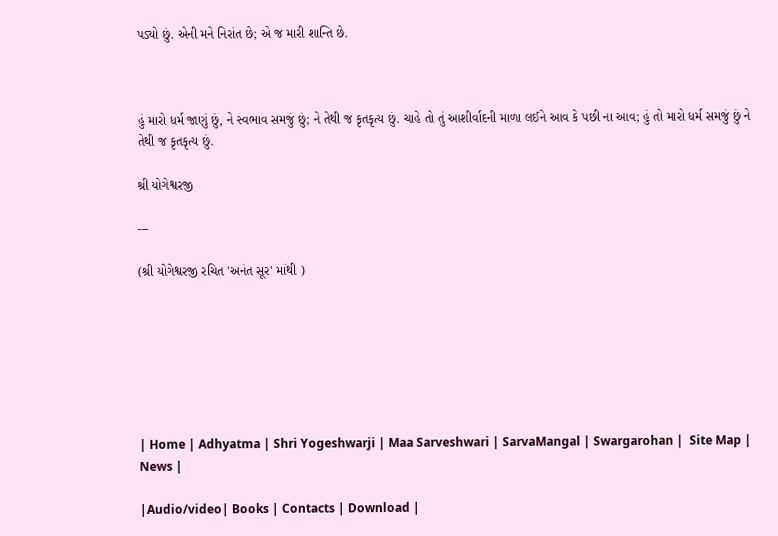પડ્યો છું. એની મને નિરાંત છે; એ જ મારી શાન્તિ છે.



હું મારો ધર્મ જાણું છું, ને સ્વભાવ સમજું છું; ને તેથી જ કૃતકૃત્ય છું. ચાહે તો તું આશીર્વાદની માળા લઈને આવ કે પછી ના આવ; હું તો મારો ધર્મ સમજું છું ને તેથી જ કૃતકૃત્ય છું.

શ્રી યોગેશ્વરજી

---

(શ્રી યોગેશ્વરજી રચિત 'અનંત સૂર' માંથી )







| Home | Adhyatma | Shri Yogeshwarji | Maa Sarveshwari | SarvaMangal | Swargarohan |  Site Map | News |

|Audio/video| Books | Contacts | Download |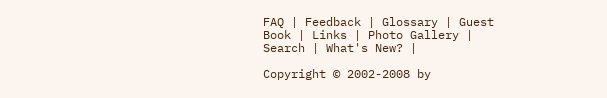FAQ | Feedback | Glossary | Guest Book | Links | Photo Gallery | Search | What's New? |

Copyright © 2002-2008 by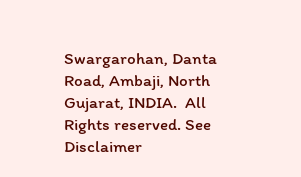Swargarohan, Danta Road, Ambaji, North Gujarat, INDIA.  All Rights reserved. See Disclaimer